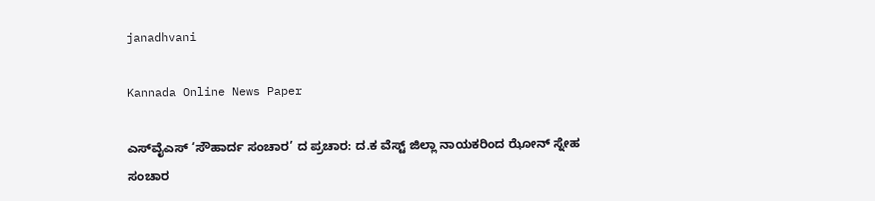janadhvani

Kannada Online News Paper

ಎಸ್‌ವೈಎಸ್ ‘ಸೌಹಾರ್ದ ಸಂಚಾರ’ ದ ಪ್ರಚಾರ: ದ.ಕ ವೆಸ್ಟ್ ಜಿಲ್ಲಾ ನಾಯಕರಿಂದ ಝೋನ್ ಸ್ನೇಹ ಸಂಚಾರ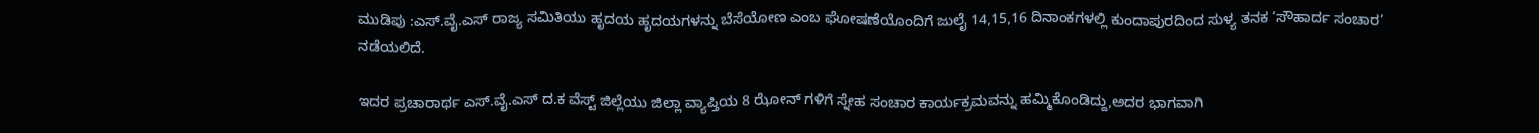ಮುಡಿಪು :ಎಸ್.ವೈ.ಎಸ್ ರಾಜ್ಯ ಸಮಿತಿಯು ಹೃದಯ ಹೃದಯಗಳನ್ನು ಬೆಸೆಯೋಣ ಎಂಬ ಘೋಷಣೆಯೊಂದಿಗೆ ಜುಲೈ 14,15,16 ದಿನಾಂಕಗಳಲ್ಲಿ ಕುಂದಾಪುರದಿಂದ ಸುಳ್ಯ ತನಕ ‘ಸೌಹಾರ್ದ ಸಂಚಾರ’ ನಡೆಯಲಿದೆ.

ಇದರ ಪ್ರಚಾರಾರ್ಥ ಎಸ್.ವೈ.ಎಸ್ ದ.ಕ ವೆಸ್ಟ್ ಜಿಲ್ಲೆಯು ಜಿಲ್ಲಾ ವ್ಯಾಪ್ತಿಯ 8 ಝೋನ್ ಗಳಿಗೆ ಸ್ನೇಹ ಸಂಚಾರ ಕಾರ್ಯಕ್ರಮವನ್ನು ಹಮ್ಮಿಕೊಂಡಿದ್ದು,ಅದರ ಭಾಗವಾಗಿ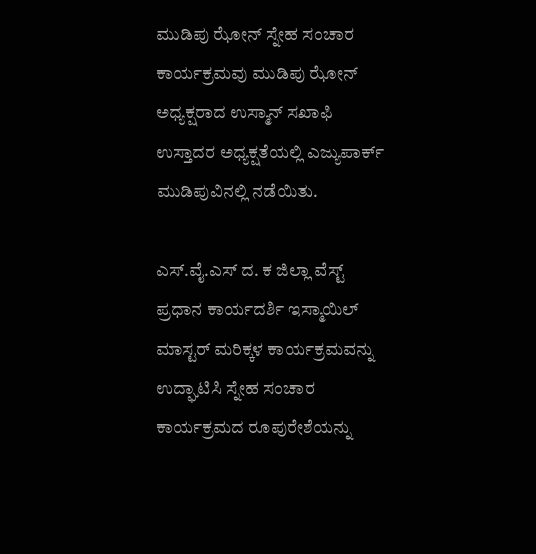ಮುಡಿಪು ಝೋನ್ ಸ್ನೇಹ ಸಂಚಾರ ಕಾರ್ಯಕ್ರಮವು ಮುಡಿಪು ಝೋನ್ ಅಧ್ಯಕ್ಷರಾದ ಉಸ್ಮಾನ್ ಸಖಾಫಿ ಉಸ್ತಾದರ ಅಧ್ಯಕ್ಷತೆಯಲ್ಲಿ ಎಜ್ಯುಪಾರ್ಕ್ ಮುಡಿಪುವಿನಲ್ಲಿ ನಡೆಯಿತು.

ಎಸ್.ವೈ.ಎಸ್ ದ. ಕ ಜಿಲ್ಲಾ ವೆಸ್ಟ್ ಪ್ರಧಾನ ಕಾರ್ಯದರ್ಶಿ ಇಸ್ಮಾಯಿಲ್ ಮಾಸ್ಟರ್ ಮರಿಕ್ಕಳ ಕಾರ್ಯಕ್ರಮವನ್ನು ಉದ್ಘಾಟಿಸಿ ಸ್ನೇಹ ಸಂಚಾರ ಕಾರ್ಯಕ್ರಮದ ರೂಪುರೇಶೆಯನ್ನು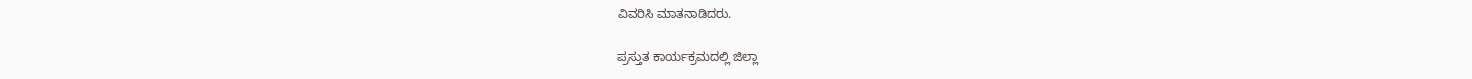ವಿವರಿಸಿ ಮಾತನಾಡಿದರು.

ಪ್ರಸ್ತುತ ಕಾರ್ಯಕ್ರಮದಲ್ಲಿ ಜಿಲ್ಲಾ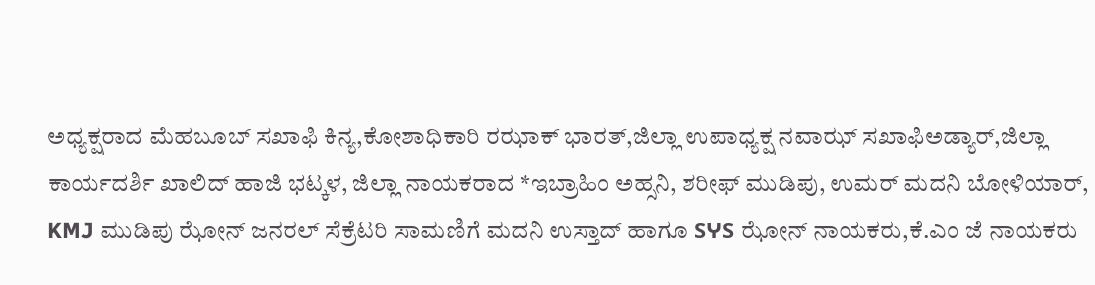ಅಧ್ಯಕ್ಷರಾದ ಮೆಹಬೂಬ್ ಸಖಾಫಿ ಕಿನ್ಯ,ಕೋಶಾಧಿಕಾರಿ ರಝಾಕ್ ಭಾರತ್,ಜಿಲ್ಲಾ ಉಪಾಧ್ಯಕ್ಷ ನವಾಝ್ ಸಖಾಫಿಅಡ್ಯಾರ್,ಜಿಲ್ಲಾ ಕಾರ್ಯದರ್ಶಿ ಖಾಲಿದ್ ಹಾಜಿ ಭಟ್ಕಳ, ಜಿಲ್ಲಾ ನಾಯಕರಾದ *ಇಬ್ರಾಹಿಂ ಅಹ್ಸನಿ, ಶರೀಫ್ ಮುಡಿಪು, ಉಮರ್ ಮದನಿ ಬೋಳಿಯಾರ್, KMJ ಮುಡಿಪು ಝೋನ್ ಜನರಲ್ ಸೆಕ್ರೆಟರಿ ಸಾಮಣಿಗೆ ಮದನಿ ಉಸ್ತಾದ್ ಹಾಗೂ SჄS ಝೋನ್ ನಾಯಕರು,ಕೆ.ಎಂ ಜೆ ನಾಯಕರು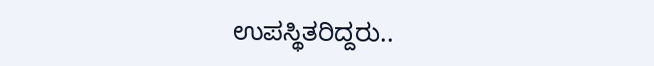ಉಪಸ್ಥಿತರಿದ್ದರು..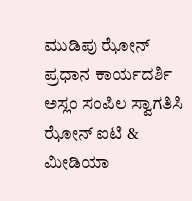ಮುಡಿಪು ಝೋನ್ ಪ್ರಧಾನ ಕಾರ್ಯದರ್ಶಿ ಅಸ್ಲಂ ಸಂಪಿಲ ಸ್ವಾಗತಿಸಿ ಝೋನ್ ಐಟಿ & ಮೀಡಿಯಾ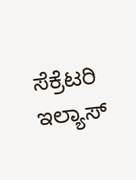ಸೆಕ್ರೆಟರಿ ಇಲ್ಯಾಸ್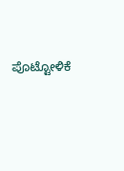ಪೊಟ್ಟೋಳಿಕೆ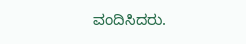ವಂದಿಸಿದರು.